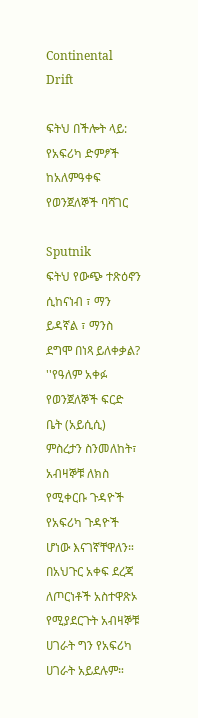Continental Drift

ፍትህ በችሎት ላይ: የአፍሪካ ድምፆች ከአለምዓቀፍ የወንጀለኞች ባሻገር

Sputnik
ፍትህ የውጭ ተጽዕኖን ሲከናነብ ፣ ማን ይዳኛል ፣ ማንስ ደግሞ በነጻ ይለቀቃል?
''የዓለም አቀፉ የወንጀለኞች ፍርድ ቤት (አይሲሲ) ምስረታን ስንመለከት፣ አብዛኞቹ ለክስ የሚቀርቡ ጉዳዮች የአፍሪካ ጉዳዮች ሆነው እናገኛቸዋለን። በአህጉር አቀፍ ደረጃ ለጦርነቶች አስተዋጽኦ የሚያደርጉት አብዛኞቹ ሀገራት ግን የአፍሪካ ሀገራት አይደሉም።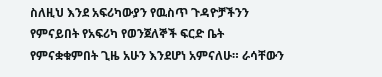ስለዚህ እንደ አፍሪካውያን የዉስጥ ጉዳዮቻችንን የምናይበት የአፍሪካ የወንጀለኞች ፍርድ ቤት የምናቋቁምበት ጊዜ አሁን እንደሆነ አምናለሁ። ራሳቸውን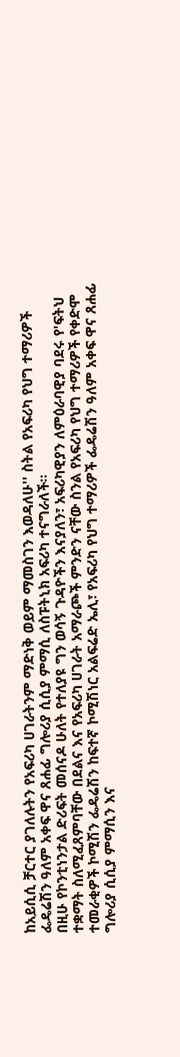ከአይሲሲ ቻርተር ያገለሉትን የአፍሪካ ሀገራትንም ማድነቅ ወይም ማመስገን እወዳለሁ'' ስትል የአፍሪካ የህግ ተማሪዎች ፌዴሬሽን ዓለም አቀፍ ዋና ጸሐፊ ግሎሪያ ሲሲያ ምማሲ ለስፑትኒክ አፍሪካ ተናግራለች።
በዚሁ የኮንቲነንታል ድሪፍት መሰናዶ ሁለት የተለያዩ ግን ወሳኝ ጉዳዮችን እናያለን፣ አፍሪካዊያን ለምዕራባዊያ ባደሩ የ'ፍትህ ተቋማት ስለሚፈጸምባቸው በደልና እና የአፍሪካ ሀገራት አማራጮች ምንድን ናቸው ስንል የአፍሪካ የህግ ተማሪዎች የቀድሞ ተመራቂዎች ኮሚሽን ፌዴሬሽን ከፍተኛ ኮሚሽነር አልፍሬድ ኤሊ፣ የአፍሪካ የህግ ተማሪዎች ፌዴሬሽን ዓለም አቀፍ ዋና ጸሐፊ ግሎሪያ ሲሲያ ምማሲን እና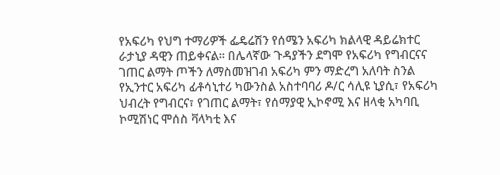የአፍሪካ የህግ ተማሪዎች ፌዴሬሽን የሰሜን አፍሪካ ክልላዊ ዳይሬክተር ራታኒያ ዳዊን ጠይቀናል፡፡ በሌላኛው ጉዳያችን ደግሞ የአፍሪካ የግብርናና ገጠር ልማት ጦችን ለማስመዝገብ አፍሪካ ምን ማድረግ አለባት ስንል የኢንተር አፍሪካ ፊቶሳኒተሪ ካውንስል አስተባባሪ ዶ/ር ሳሊዩ ኒያሲ፣ የአፍሪካ ህብረት የግብርና፣ የገጠር ልማት፣ የሰማያዊ ኢኮኖሚ እና ዘላቂ አካባቢ ኮሚሽነር ሞሰስ ቫላካቲ እና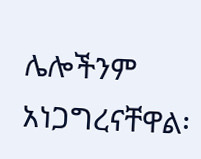ሌሎችንም አነጋግረናቸዋል፡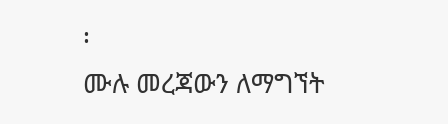፡
ሙሉ መረጃውን ለማግኘት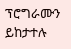ፕሮግራሙን ይከታተሉ